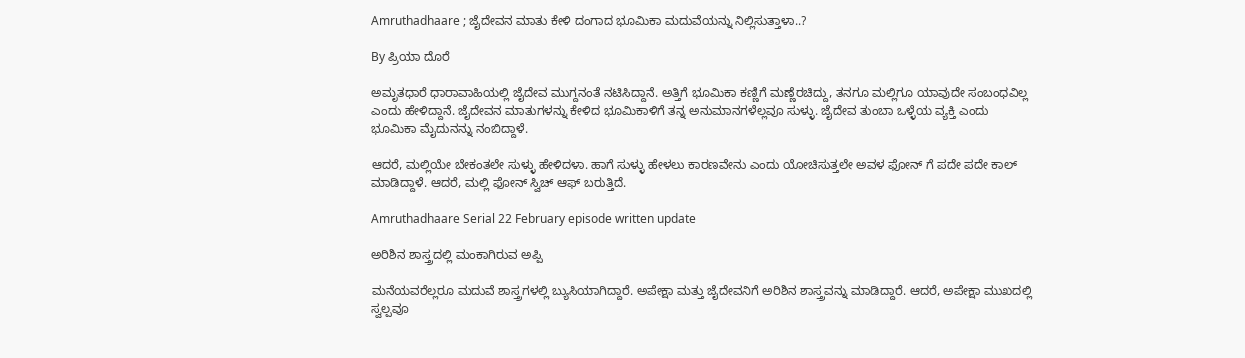Amruthadhaare ; ಜೈದೇವನ ಮಾತು ಕೇಳಿ ದಂಗಾದ ಭೂಮಿಕಾ ಮದುವೆಯನ್ನು ನಿಲ್ಲಿಸುತ್ತಾಳಾ..?

By ಪ್ರಿಯಾ ದೊರೆ

ಅಮೃತಧಾರೆ ಧಾರಾವಾಹಿಯಲ್ಲಿ ಜೈದೇವ ಮುಗ್ದನಂತೆ ನಟಿಸಿದ್ದಾನೆ. ಅತ್ತಿಗೆ ಭೂಮಿಕಾ ಕಣ್ಣಿಗೆ ಮಣ್ಣೆರಚಿದ್ದು, ತನಗೂ ಮಲ್ಲಿಗೂ ಯಾವುದೇ ಸಂಬಂಧವಿಲ್ಲ ಎಂದು ಹೇಳಿದ್ದಾನೆ. ಜೈದೇವನ ಮಾತುಗಳನ್ನು ಕೇಳಿದ ಭೂಮಿಕಾಳಿಗೆ ತನ್ನ ಅನುಮಾನಗಳೆಲ್ಲವೂ ಸುಳ್ಳು. ಜೈದೇವ ತುಂಬಾ ಒಳ್ಳೆಯ ವ್ಯಕ್ತಿ ಎಂದು ಭೂಮಿಕಾ ಮೈದುನನ್ನು ನಂಬಿದ್ದಾಳೆ.

ಆದರೆ, ಮಲ್ಲಿಯೇ ಬೇಕಂತಲೇ ಸುಳ್ಳು ಹೇಳಿದಳಾ. ಹಾಗೆ ಸುಳ್ಳು ಹೇಳಲು ಕಾರಣವೇನು ಎಂದು ಯೋಚಿಸುತ್ತಲೇ ಅವಳ ಫೋನ್ ಗೆ ಪದೇ ಪದೇ ಕಾಲ್ ಮಾಡಿದ್ದಾಳೆ. ಆದರೆ, ಮಲ್ಲಿ ಫೋನ್ ಸ್ವಿಚ್ ಆಫ್ ಬರುತ್ತಿದೆ.

Amruthadhaare Serial 22 February episode written update

ಅರಿಶಿನ ಶಾಸ್ತ್ರದಲ್ಲಿ ಮಂಕಾಗಿರುವ ಅಪ್ಪಿ

ಮನೆಯವರೆಲ್ಲರೂ ಮದುವೆ ಶಾಸ್ತ್ರಗಳಲ್ಲಿ ಬ್ಯುಸಿಯಾಗಿದ್ದಾರೆ. ಅಪೇಕ್ಷಾ ಮತ್ತು ಜೈದೇವನಿಗೆ ಅರಿಶಿನ ಶಾಸ್ತ್ರವನ್ನು ಮಾಡಿದ್ದಾರೆ. ಆದರೆ, ಅಪೇಕ್ಷಾ ಮುಖದಲ್ಲಿ ಸ್ವಲ್ಪವೂ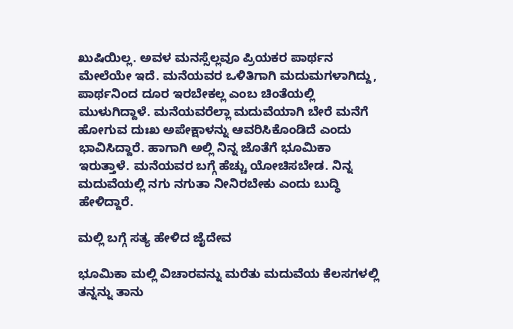ಖುಷಿಯಿಲ್ಲ. ಅವಳ ಮನಸ್ಸೆಲ್ಲವೂ ಪ್ರಿಯಕರ ಪಾರ್ಥನ ಮೇಲೆಯೇ ಇದೆ. ಮನೆಯವರ ಒಳಿತಿಗಾಗಿ ಮದುಮಗಳಾಗಿದ್ದು, ಪಾರ್ಥನಿಂದ ದೂರ ಇರಬೇಕಲ್ಲ ಎಂಬ ಚಿಂತೆಯಲ್ಲಿ ಮುಳುಗಿದ್ದಾಳೆ. ಮನೆಯವರೆಲ್ಲಾ ಮದುವೆಯಾಗಿ ಬೇರೆ ಮನೆಗೆ ಹೋಗುವ ದುಃಖ ಅಪೇಕ್ಷಾಳನ್ನು ಆವರಿಸಿಕೊಂಡಿದೆ ಎಂದು ಭಾವಿಸಿದ್ದಾರೆ. ಹಾಗಾಗಿ ಅಲ್ಲಿ ನಿನ್ನ ಜೊತೆಗೆ ಭೂಮಿಕಾ ಇರುತ್ತಾಳೆ. ಮನೆಯವರ ಬಗ್ಗೆ ಹೆಚ್ಚು ಯೋಚಿಸಬೇಡ. ನಿನ್ನ ಮದುವೆಯಲ್ಲಿ ನಗು ನಗುತಾ ನೀನಿರಬೇಕು ಎಂದು ಬುದ್ಧಿ ಹೇಳಿದ್ದಾರೆ.

ಮಲ್ಲಿ ಬಗ್ಗೆ ಸತ್ಯ ಹೇಳಿದ ಜೈದೇವ

ಭೂಮಿಕಾ ಮಲ್ಲಿ ವಿಚಾರವನ್ನು ಮರೆತು ಮದುವೆಯ ಕೆಲಸಗಳಲ್ಲಿ ತನ್ನನ್ನು ತಾನು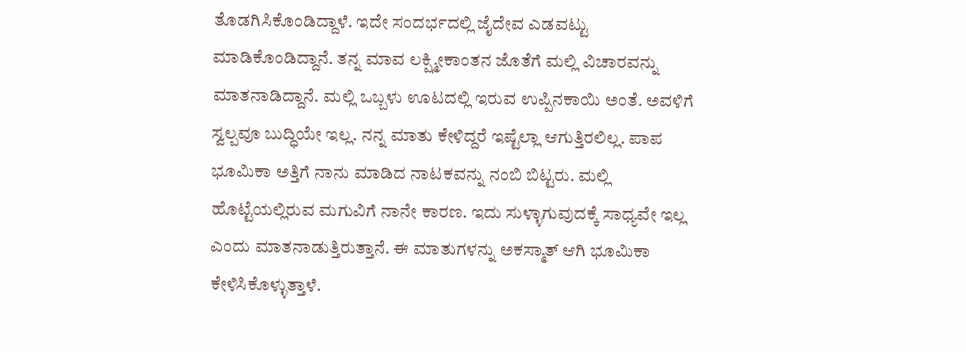ತೊಡಗಿಸಿಕೊಂಡಿದ್ದಾಳೆ. ಇದೇ ಸಂದರ್ಭದಲ್ಲಿ ಜೈದೇವ ಎಡವಟ್ಟು ಮಾಡಿಕೊಂಡಿದ್ದಾನೆ. ತನ್ನ ಮಾವ ಲಕ್ಷ್ಮೀಕಾಂತನ ಜೊತೆಗೆ ಮಲ್ಲಿ ವಿಚಾರವನ್ನು ಮಾತನಾಡಿದ್ದಾನೆ. ಮಲ್ಲಿ ಒಬ್ಬಳು ಊಟದಲ್ಲಿ ಇರುವ ಉಪ್ಪಿನಕಾಯಿ ಅಂತೆ. ಅವಳಿಗೆ ಸ್ವಲ್ಪವೂ ಬುದ್ಧಿಯೇ ಇಲ್ಲ. ನನ್ನ ಮಾತು ಕೇಳಿದ್ದರೆ ಇಷ್ಟೆಲ್ಲಾ ಆಗುತ್ತಿರಲಿಲ್ಲ. ಪಾಪ ಭೂಮಿಕಾ ಅತ್ತಿಗೆ ನಾನು ಮಾಡಿದ ನಾಟಕವನ್ನು ನಂಬಿ ಬಿಟ್ಟರು. ಮಲ್ಲಿ ಹೊಟ್ಟೆಯಲ್ಲಿರುವ ಮಗುವಿಗೆ ನಾನೇ ಕಾರಣ. ಇದು ಸುಳ್ಳಾಗುವುದಕ್ಕೆ ಸಾಧ್ಯವೇ ಇಲ್ಲ ಎಂದು ಮಾತನಾಡುತ್ತಿರುತ್ತಾನೆ. ಈ ಮಾತುಗಳನ್ನು ಅಕಸ್ಮಾತ್ ಆಗಿ ಭೂಮಿಕಾ ಕೇಳಿಸಿಕೊಳ್ಳುತ್ತಾಳೆ.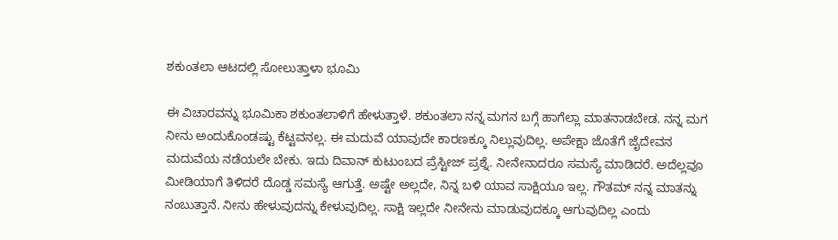ಶಕುಂತಲಾ ಆಟದಲ್ಲಿ ಸೋಲುತ್ತಾಳಾ ಭೂಮಿ

ಈ ವಿಚಾರವನ್ನು ಭೂಮಿಕಾ ಶಕುಂತಲಾಳಿಗೆ ಹೇಳುತ್ತಾಳೆ. ಶಕುಂತಲಾ ನನ್ನ ಮಗನ ಬಗ್ಗೆ ಹಾಗೆಲ್ಲಾ ಮಾತನಾಡಬೇಡ. ನನ್ನ ಮಗ ನೀನು ಅಂದುಕೊಂಡಷ್ಟು ಕೆಟ್ಟವನಲ್ಲ. ಈ ಮದುವೆ ಯಾವುದೇ ಕಾರಣಕ್ಕೂ ನಿಲ್ಲುವುದಿಲ್ಲ. ಅಪೇಕ್ಷಾ ಜೊತೆಗೆ ಜೈದೇವನ ಮದುವೆಯ ನಡೆಯಲೇ ಬೇಕು. ಇದು ದಿವಾನ್ ಕುಟುಂಬದ ಪ್ರೆಸ್ಟೀಜ್ ಪ್ರಶ್ನೆ. ನೀನೇನಾದರೂ ಸಮಸ್ಯೆ ಮಾಡಿದರೆ. ಅದೆಲ್ಲವೂ ಮೀಡಿಯಾಗೆ ತಿಳಿದರೆ ದೊಡ್ಡ ಸಮಸ್ಯೆ ಆಗುತ್ತೆ. ಅಷ್ಟೇ ಅಲ್ಲದೇ, ನಿನ್ನ ಬಳಿ ಯಾವ ಸಾಕ್ಷಿಯೂ ಇಲ್ಲ. ಗೌತಮ್ ನನ್ನ ಮಾತನ್ನು ನಂಬುತ್ತಾನೆ. ನೀನು ಹೇಳುವುದನ್ನು ಕೇಳುವುದಿಲ್ಲ. ಸಾಕ್ಷಿ ಇಲ್ಲದೇ ನೀನೇನು ಮಾಡುವುದಕ್ಕೂ ಆಗುವುದಿಲ್ಲ ಎಂದು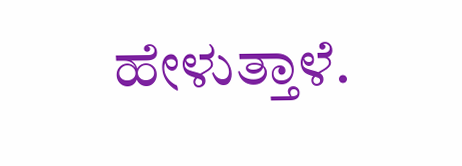ಹೇಳುತ್ತಾಳೆ.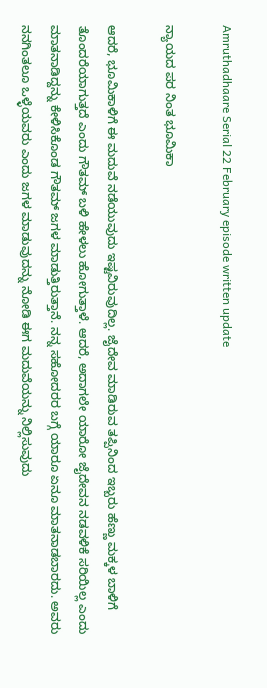Amruthadhaare Serial 22 February episode written update

ನ್ಯಾಯದ ಪರ ನಿಂತ ಭೂಮಿಕಾ

ಆದರೆ, ಭೂಮಿಕಾಳಿಗೆ ಈ ಮದುವೆ ನಡೆಯುವುದು ಇಷ್ಟವಿರುವುದಿಲ್ಲ. ಜೈದೇವ ಮಾಡಿರುವ ತಪ್ಪಿನಿಂದ ಇಬ್ಬರು ಹೆಣ್ಣು ಮಕ್ಕಳ ಬಾಳಿಗೆ ತೊಂದರೆಯಾಗುತ್ತದೆ ಎಂದು ಗೌತಮ್ ಬಳಿ ಹೇಳಲು ಹೋಗುತ್ತಾಳೆ. ಆದರೆ, ಅದಾಗಲೇ ಯಾರೋ ಜೈದೇವನ ನಡವಳಿಕೆ ಸರಿಯಿಲ್ಲ ಎಂದು ಮಾತನಾಡಿದ್ದನ್ನು ಕೇಳಿಸಿಕೊಂಡ ಗೌತಮ್ ಜಗಳ ಮಾಡುತ್ತಿರುತ್ತಾನೆ. ನನ್ನ ಸಹೋದರರ ಬಗ್ಗೆ ಯಾರೂ ಏನೂ ಮಾತನಾಡಬಾರದು. ಅವರು ನನಗಿಂತಲೂ ಒಳ್ಳೆಯವರು ಎಂದು ಜಗಳ ಮಾಡುವುದನ್ನು ನೋಡಿ ಈಗ ಮದುವೆಯನ್ನು ನಿಲ್ಲಿಸುವುದು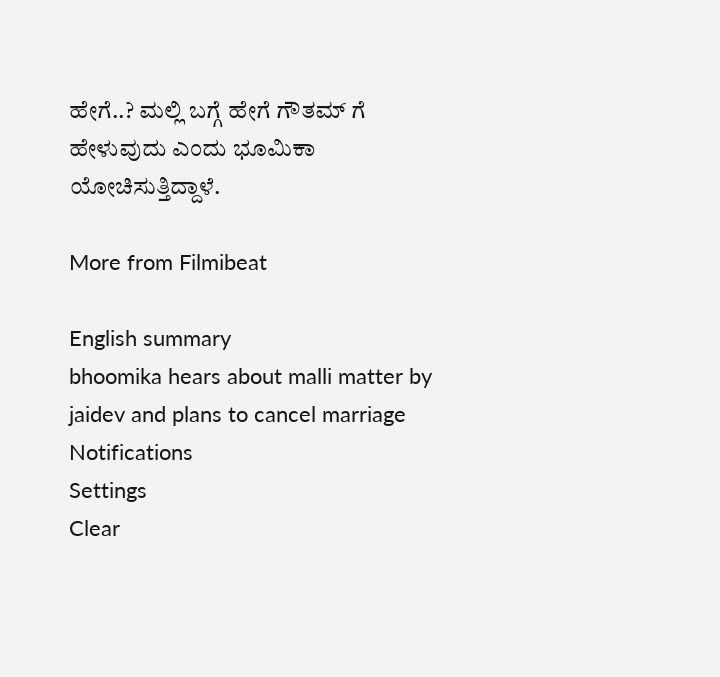ಹೇಗೆ..? ಮಲ್ಲಿ ಬಗ್ಗೆ ಹೇಗೆ ಗೌತಮ್ ಗೆ ಹೇಳುವುದು ಎಂದು ಭೂಮಿಕಾ ಯೋಚಿಸುತ್ತಿದ್ದಾಳೆ.

More from Filmibeat

English summary
bhoomika hears about malli matter by jaidev and plans to cancel marriage
Notifications
Settings
Clear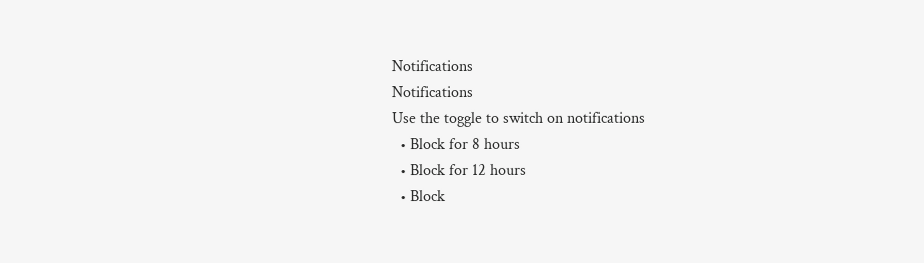Notifications
Notifications
Use the toggle to switch on notifications
  • Block for 8 hours
  • Block for 12 hours
  • Block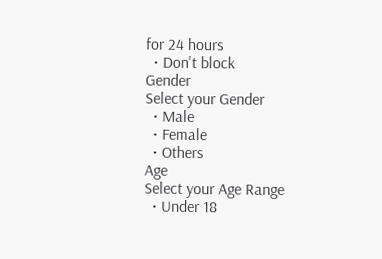for 24 hours
  • Don't block
Gender
Select your Gender
  • Male
  • Female
  • Others
Age
Select your Age Range
  • Under 18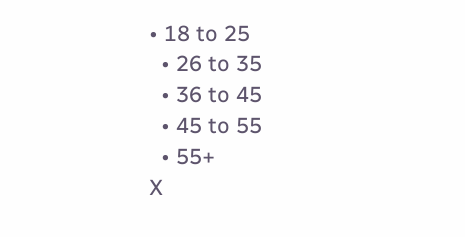• 18 to 25
  • 26 to 35
  • 36 to 45
  • 45 to 55
  • 55+
X